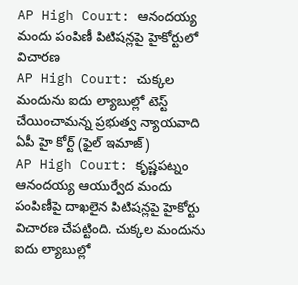AP High Court: ఆనందయ్య మందు పంపిణీ పిటిషన్లపై హైకోర్టులో విచారణ
AP High Court: చుక్కల మందును ఐదు ల్యాబుల్లో టెస్ట్ చేయించామన్న ప్రభుత్వ న్యాయవాది
ఏపీ హై కోర్ట్ (ఫైల్ ఇమాజ్)
AP High Court: కృష్ణపట్నం ఆనందయ్య ఆయుర్వేద మందు పంపిణీపై దాఖలైన పిటిషన్లపై హైకోర్టు విచారణ చేపట్టింది. చుక్కల మందును ఐదు ల్యాబుల్లో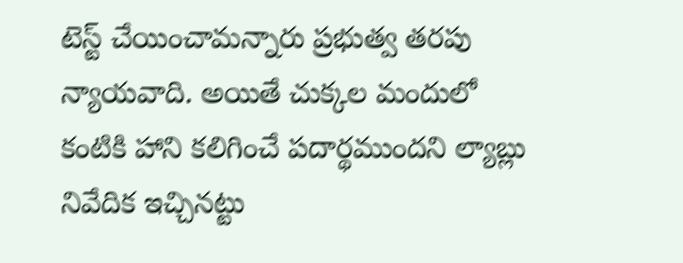టెస్ట్ చేయించామన్నారు ప్రభుత్వ తరపు న్యాయవాది. అయితే చుక్కల మందులో కంటికి హాని కలిగించే పదార్థముందని ల్యాబ్లు నివేదిక ఇచ్చినట్టు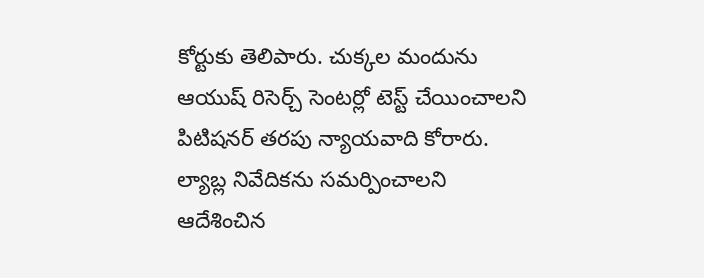కోర్టుకు తెలిపారు. చుక్కల మందును ఆయుష్ రిసెర్చ్ సెంటర్లో టెస్ట్ చేయించాలని పిటిషనర్ తరపు న్యాయవాది కోరారు. ల్యాబ్ల నివేదికను సమర్పించాలని ఆదేశించిన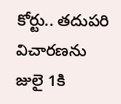కోర్టు.. తదుపరి విచారణను జులై 1కి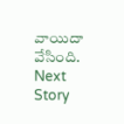వాయిదా వేసింది.
Next Story